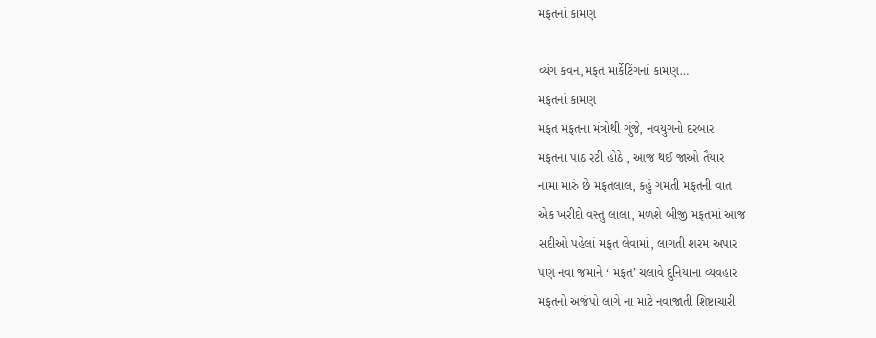મફતનાં કામણ

વ્યંગ કવન,મફત માર્કેટિંગનાં કામણ…
મફતનાં કામણ
મફત મફતના મંત્રોથી ગુંજે, નવયુગનો દરબાર
મફતના પાઠ રટી હોઠે , આજ થઈ જાઓ તૈયાર
નામા મારું છે મફતલાલ, કહું ગમતી મફતની વાત
એક ખરીદો વસ્તુ લાલા, મળશે બીજી મફતમાં આજ
સદીઓ પહેલાં મફત લેવામાં, લાગતી શરમ અપાર
પણ નવા જમાને ‘ મફત’ ચલાવે દુનિયાના વ્યવહાર
મફતનો અજંપો લાગે ના માટે નવાજાતી શિષ્ટાચારી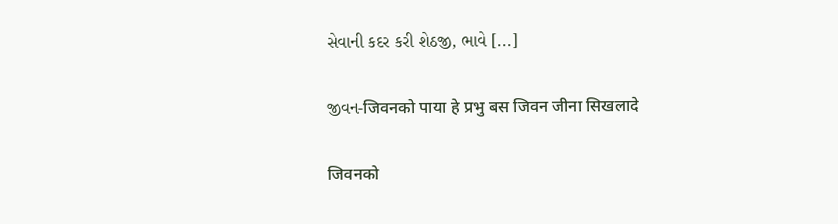સેવાની કદર કરી શેઠજી, ભાવે [...]

જીવન-जिवनको पाया हे प्रभु बस जिवन जीना सिखलादे

जिवनको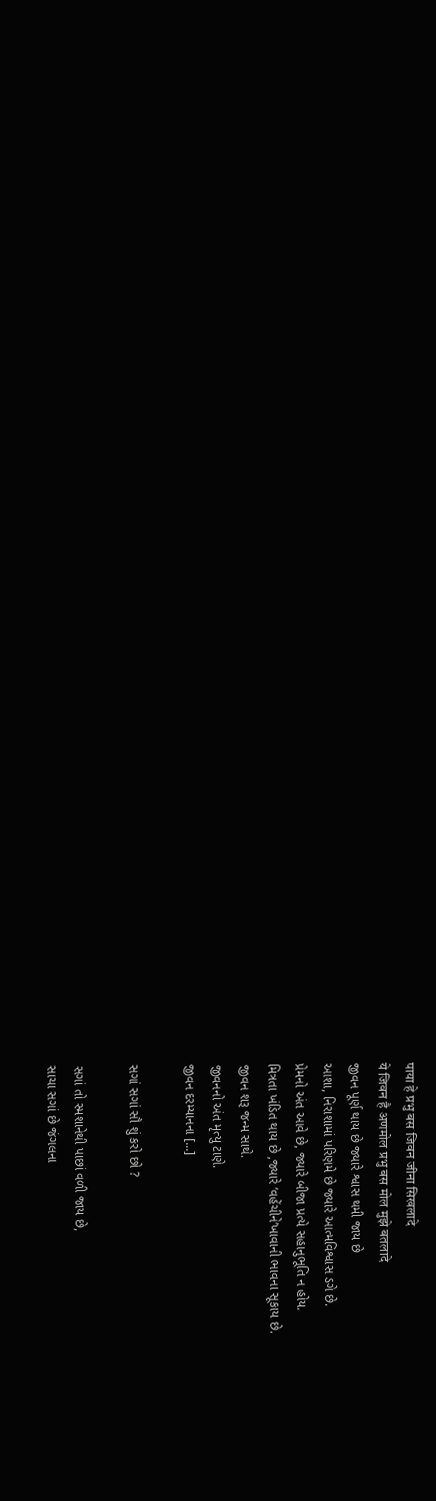पाया हे प्रभु बस जिवन जीना सिखलादे
ये जिवन है अणमोल प्रभु बस मोल मुझे बतलादे
જીવન પૂર્ણ થાય છે જ્યારે શ્વાસ થમી જાય છે
આશા, નિરાશામાં પરિણમે છે જ્યારે આત્મવિશ્વાસ ડગે છે.
પ્રેમનો અંત આવે છે, જ્યારે બીજા પ્રત્યે સહાનુભૂતિ ન હોય.
મિત્રતા ખંડિત થાય છે ,જ્યારે ‘વહેંચીને’ખાવાની ભાવના સૂકાય છે.
જીવન શરૂ જન્મ સાથે.
જીવનનો અંત મૃત્યુ ટાણે.
જીવન દરમ્યાનના [...]

સગાં સગાં સૌ શું કરો છો ?

સગાં તો સ્મશાનેથી પાછાં વળી જાય છે,
સાચા સગાં છે જંગલના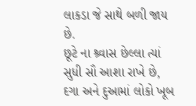લાકડા જે સાથે બળી જાય છે.
છૂટે ના શ્ર્વાસ છેલ્લા ત્યાં સુધી સૌ આશા રાખે છે,
દગા અને દુઆમાં લોકો ખૂબ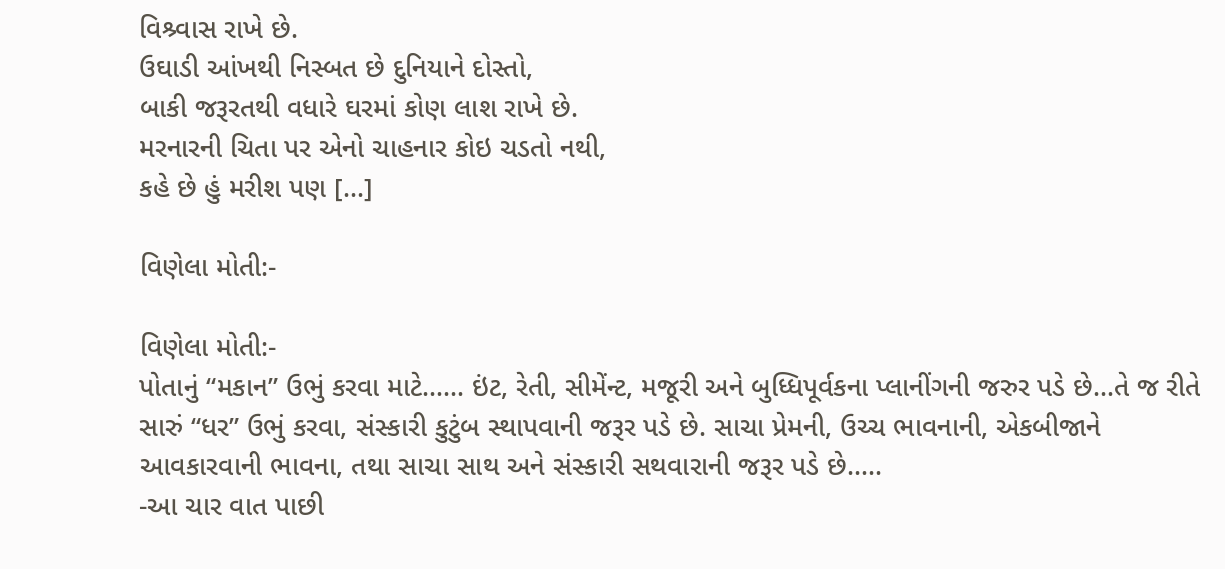વિશ્ર્વાસ રાખે છે.
ઉઘાડી આંખથી નિસ્બત છે દુનિયાને દોસ્તો,
બાકી જરૂરતથી વધારે ઘરમાં કોણ લાશ રાખે છે.
મરનારની ચિતા પર એનો ચાહનાર કોઇ ચડતો નથી,
કહે છે હું મરીશ પણ [...]

વિણેલા મોતી:-

વિણેલા મોતી:-
પોતાનું “મકાન” ઉભું કરવા માટે…… ઇંટ, રેતી, સીમેંન્ટ, મજૂરી અને બુધ્ધિપૂર્વકના પ્લાનીંગની જરુર પડે છે…તે જ રીતે સારું “ધર” ઉભું કરવા, સંસ્કારી કુટુંબ સ્થાપવાની જરૂર પડે છે. સાચા પ્રેમની, ઉચ્ચ ભાવનાની, એકબીજાને આવકારવાની ભાવના, તથા સાચા સાથ અને સંસ્કારી સથવારાની જરૂર પડે છે…..
-આ ચાર વાત પાછી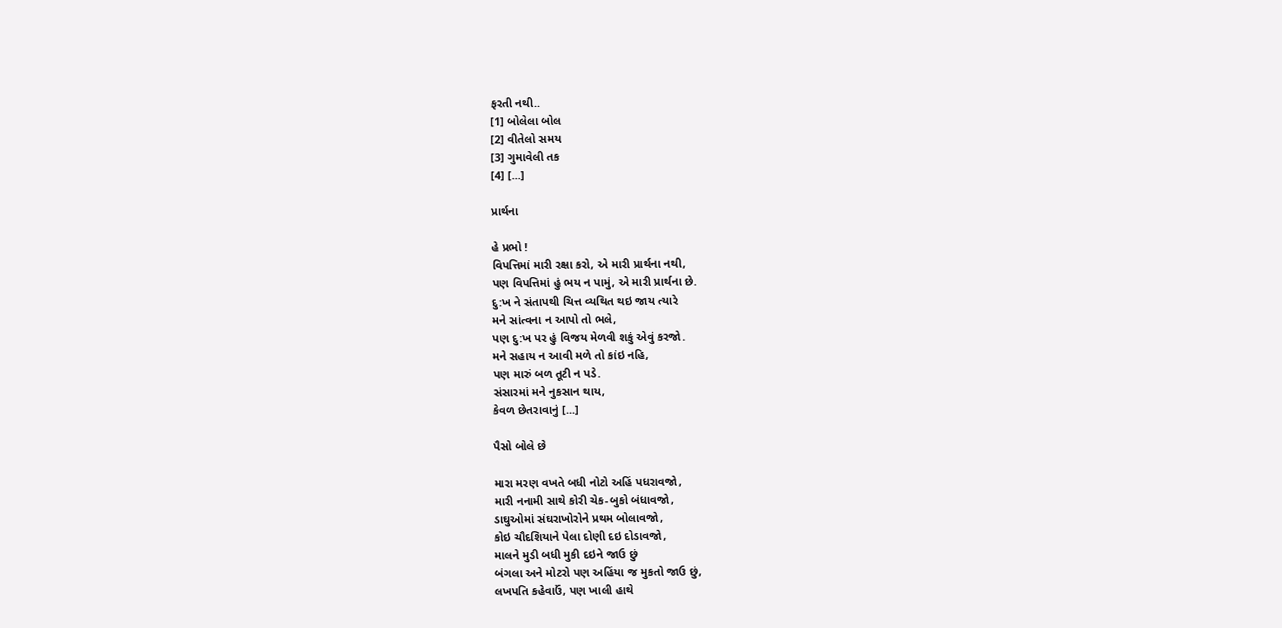ફરતી નથી..
[1] બોલેલા બોલ
[2] વીતેલો સમય
[3] ગુમાવેલી તક
[4] [...]

પ્રાર્થના

હે પ્રભો !
વિપત્તિમાં મારી રક્ષા કરો, એ મારી પ્રાર્થના નથી,
પણ વિપત્તિમાં હું ભય ન પામું, એ મારી પ્રાર્થના છે.
દુ:ખ ને સંતાપથી ચિત્ત વ્યથિત થઇ જાય ત્યારે
મને સાંત્વના ન આપો તો ભલે,
પણ દુ:ખ પર હું વિજય મેળવી શકું એવું કરજો.
મને સહાય ન આવી મળે તો કાંઇ નહિ,
પણ મારું બળ તૂટી ન પડે.
સંસારમાં મને નુકસાન થાય,
કેવળ છેતરાવાનું [...]

પૈસો બોલે છે

મારા મરણ વખતે બધી નોટો અહિં પધરાવજો,
મારી નનામી સાથે કોરી ચેક-બુકો બંધાવજો,
ડાઘુઓમાં સંઘરાખોરોને પ્રથમ બોલાવજો,
કોઇ ચૌદશિયાને પેલા દોણી દઇ દોડાવજો,
માલને મુડી બધી મુકી દઇને જાઉ છું
બંગલા અને મોટરો પણ અહિંયા જ મુકતો જાઉ છું,
લખપતિ કહેવાઉં, પણ ખાલી હાથે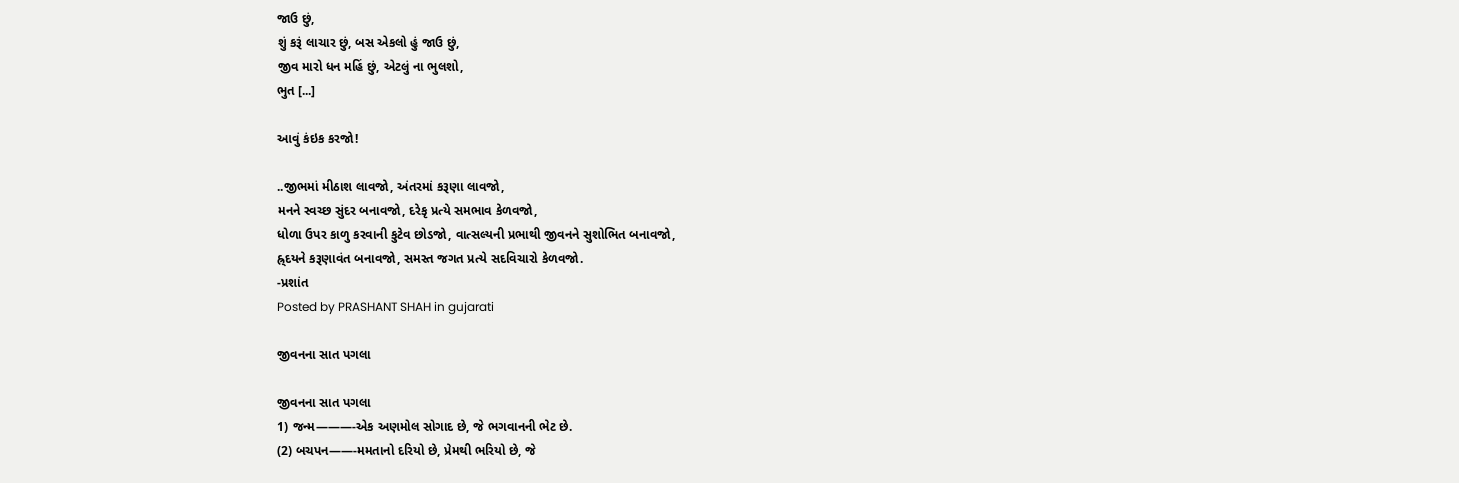જાઉ છું,
શું કરૂં લાચાર છું, બસ એકલો હું જાઉ છું,
જીવ મારો ધન મહિં છું, એટલું ના ભુલશો,
ભુત [...]

આવું કંઇક કરજો!

..જીભમાં મીઠાશ લાવજો, અંતરમાં કરૂણા લાવજો,
મનને સ્વચ્છ સુંદર બનાવજો, દરેકૃ પ્રત્યે સમભાવ કેળવજો,
ધોળા ઉપર કાળુ કરવાની કુટેવ છોડજો, વાત્સલ્યની પ્રભાથી જીવનને સુશોભિત બનાવજો,
હ્ર્દયને કરૂણાવંત બનાવજો, સમસ્ત જગત પ્રત્યે સદવિચારો કેળવજો.
-પ્રશાંત
Posted by PRASHANT SHAH in gujarati

જીવનના સાત પગલા

જીવનના સાત પગલા
1) જન્મ———-એક અણમોલ સોગાદ છે, જે ભગવાનની ભેટ છે.
(2) બચપન——-મમતાનો દરિયો છે, પ્રેમથી ભરિયો છે, જે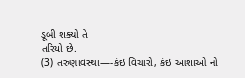ડૂબી શક્યો તે
તરિયો છે.
(3) તરુણાવસ્થા—-કંઇ વિચારો, કંઇ આશાઓ નો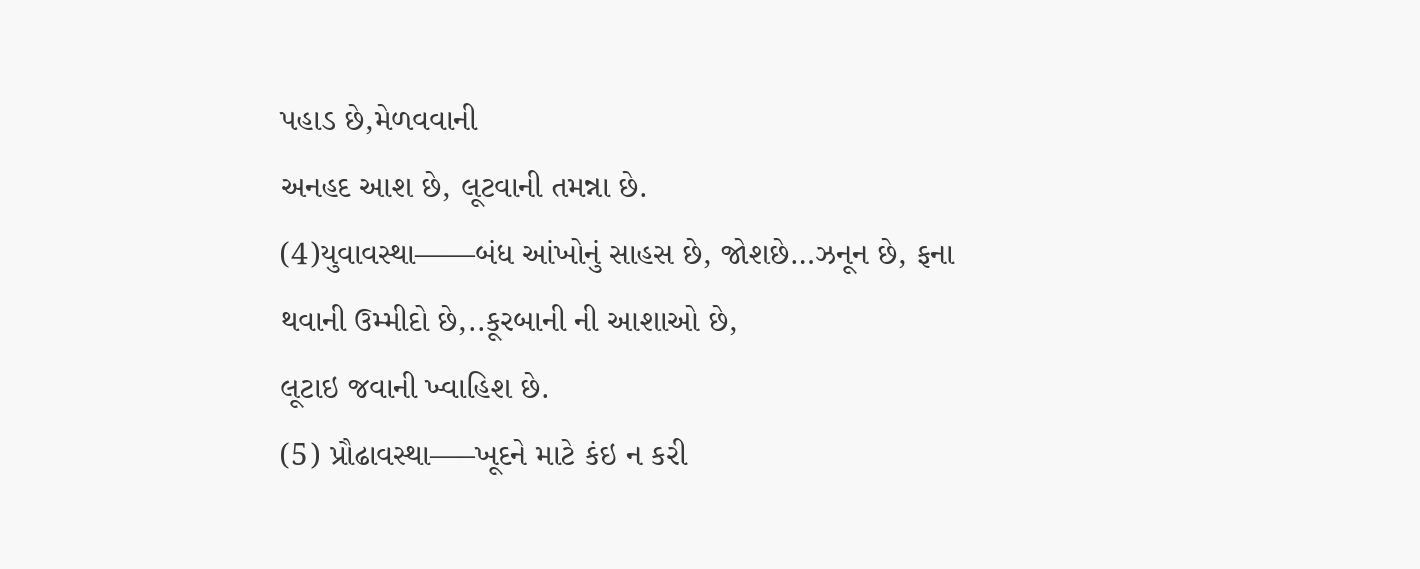પહાડ છે,મેળવવાની
અનહદ આશ છે, લૂટવાની તમન્ના છે.
(4)યુવાવસ્થા——બંધ આંખોનું સાહસ છે, જોશછે…ઝનૂન છે, ફના
થવાની ઉમ્મીદો છે,..કૂરબાની ની આશાઓ છે,
લૂટાઇ જવાની ખ્વાહિશ છે.
(5) પ્રૌઢાવસ્થા—–ખૂદને માટે કંઇ ન કરી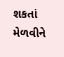શકતાં મેળવીને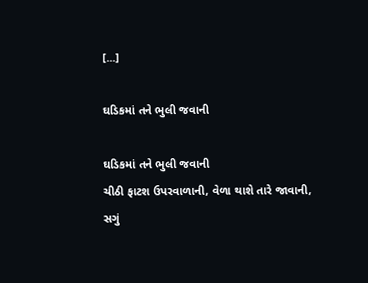[...]

ઘડિકમાં તને ભુલી જવાની

ઘડિકમાં તને ભુલી જવાની
ચીઠી ફાટશ ઉપરવાળાની, વેળા થાશે તારે જાવાની,
સગું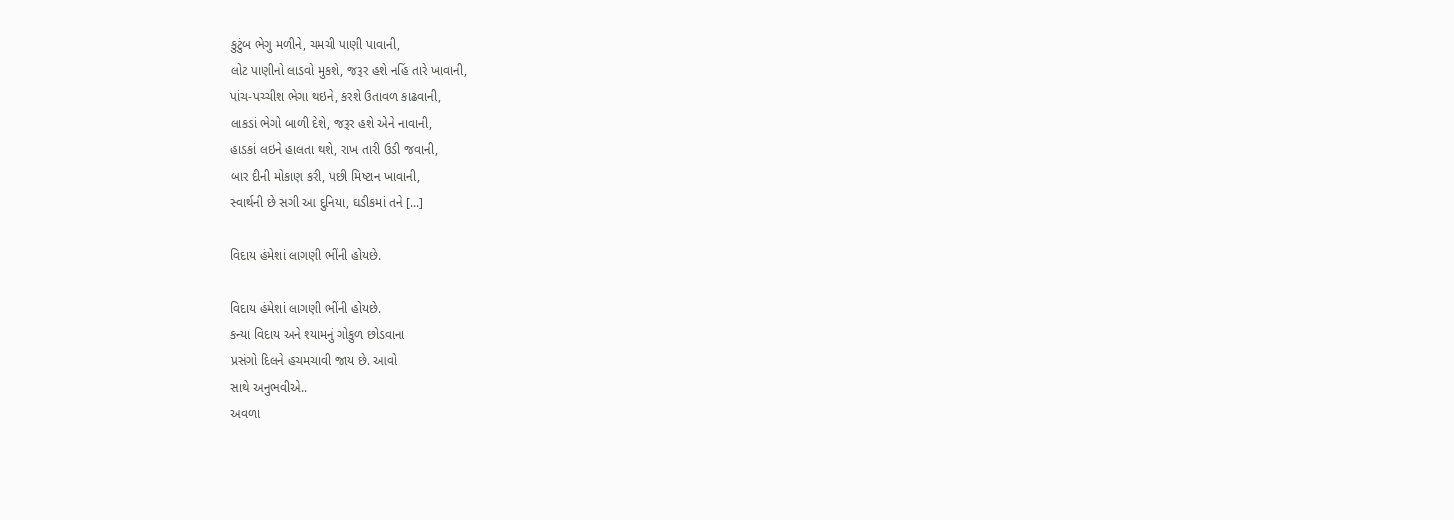કુટુંબ ભેગુ મળીને, ચમચી પાણી પાવાની,
લોટ પાણીનો લાડવો મુકશે, જરૂર હશે નહિં તારે ખાવાની,
પાંચ-પચ્ચીશ ભેગા થઇને, કરશે ઉતાવળ કાઢવાની,
લાકડાં ભેગો બાળી દેશે, જરૂર હશે એને નાવાની,
હાડકાં લઇને હાલતા થશે, રાખ તારી ઉડી જવાની,
બાર દીની મોકાણ કરી, પછી મિષ્ટાન ખાવાની,
સ્વાર્થની છે સગી આ દુનિયા, ઘડીકમાં તને [...]

વિદાય હંમેશાં લાગણી ભીંની હોયછે.

વિદાય હંમેશાં લાગણી ભીંની હોયછે.
કન્યા વિદાય અને શ્યામનું ગોકુળ છોડવાના
પ્રસંગો દિલને હચમચાવી જાય છે. આવો
સાથે અનુભવીએ..
અવળા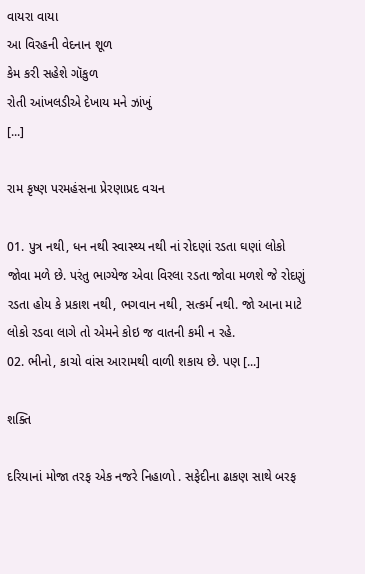વાયરા વાયા
આ વિરહની વેદનાન શૂળ
કેમ કરી સહેશે ગૉકુળ
રોતી આંખલડીએ દેખાય મને ઝાંખું
[...]

રામ કૃષ્ણ પરમહંસના પ્રેરણાપ્રદ વચન

01. પુત્ર નથી, ધન નથી સ્વાસ્થ્ય નથી નાં રોદણાં રડતા ઘણાં લોકો જોવા મળે છે. પરંતુ ભાગ્યેજ એવા વિરલા રડતા જોવા મળશે જે રોદણું રડતા હોય કે પ્રકાશ નથી, ભગવાન નથી, સત્કર્મ નથી. જો આના માટે લોકો રડવા લાગે તો એમને કોઇ જ વાતની કમી ન રહે.
02. ભીનો, કાચો વાંસ આરામથી વાળી શકાય છે. પણ [...]

શક્તિ

દરિયાનાં મોજા તરફ એક નજરે નિહાળો . સફેદીના ઢાકણ સાથે બરફ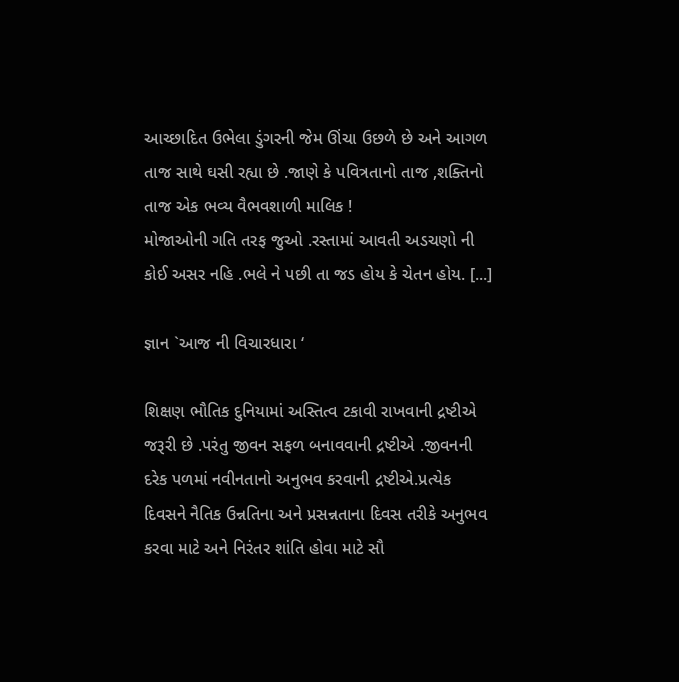આચ્છાદિત ઉભેલા ડુંગરની જેમ ઊંચા ઉછળે છે અને આગળ તાજ સાથે ઘસી રહ્યા છે .જાણે કે પવિત્રતાનો તાજ ,શક્તિનો તાજ એક ભવ્ય વૈભવશાળી માલિક !
મોજાઓની ગતિ તરફ જુઓ .રસ્તામાં આવતી અડચણો ની કોઈ અસર નહિ .ભલે ને પછી તા જડ હોય કે ચેતન હોય. [...]

જ્ઞાન `આજ ની વિચારધારા ‘

શિક્ષણ ભૌતિક દુનિયામાં અસ્તિત્વ ટકાવી રાખવાની દ્રષ્ટીએ જરૂરી છે .પરંતુ જીવન સફળ બનાવવાની દ્રષ્ટીએ .જીવનની દરેક પળમાં નવીનતાનો અનુભવ કરવાની દ્રષ્ટીએ.પ્રત્યેક દિવસને નૈતિક ઉન્નતિના અને પ્રસન્નતાના દિવસ તરીકે અનુભવ કરવા માટે અને નિરંતર શાંતિ હોવા માટે સૌ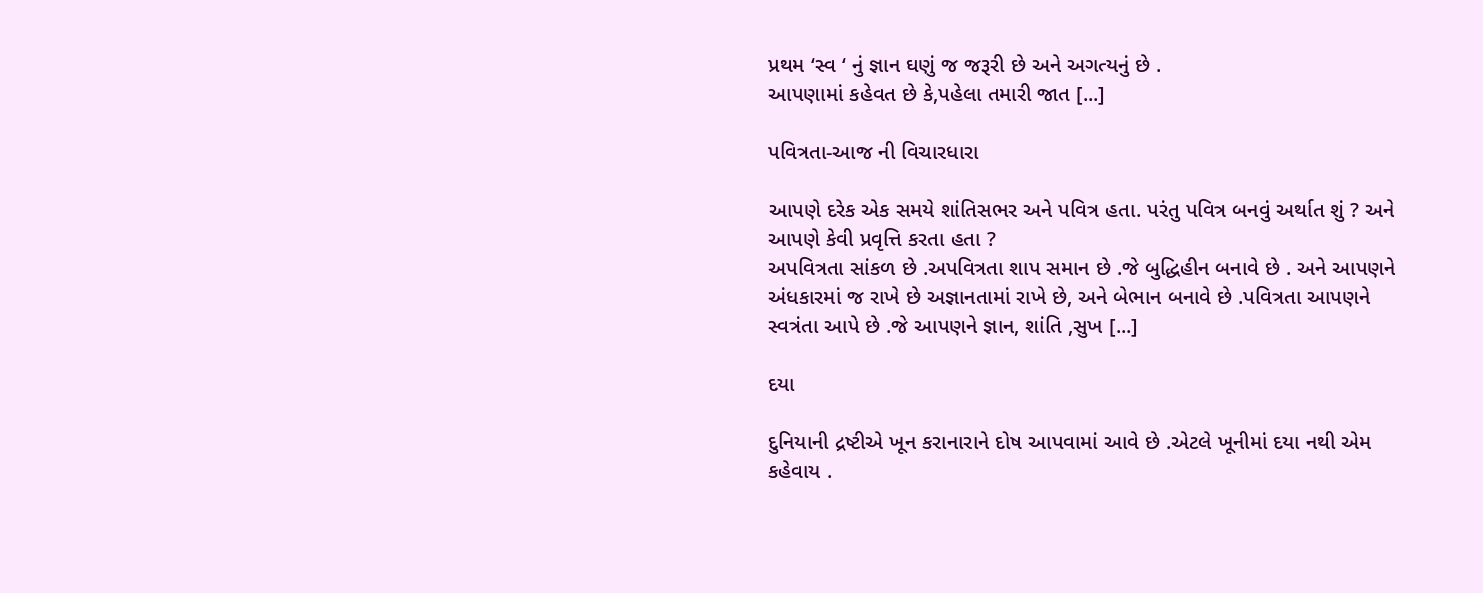પ્રથમ ‘સ્વ ‘ નું જ્ઞાન ઘણું જ જરૂરી છે અને અગત્યનું છે .
આપણામાં કહેવત છે કે,પહેલા તમારી જાત [...]

પવિત્રતા-આજ ની વિચારધારા

આપણે દરેક એક સમયે શાંતિસભર અને પવિત્ર હતા. પરંતુ પવિત્ર બનવું અર્થાત શું ? અને આપણે કેવી પ્રવૃત્તિ કરતા હતા ?
અપવિત્રતા સાંકળ છે .અપવિત્રતા શાપ સમાન છે .જે બુદ્ધિહીન બનાવે છે . અને આપણને અંધકારમાં જ રાખે છે અજ્ઞાનતામાં રાખે છે, અને બેભાન બનાવે છે .પવિત્રતા આપણને સ્વત્રંતા આપે છે .જે આપણને જ્ઞાન, શાંતિ ,સુખ [...]

દયા

દુનિયાની દ્રષ્ટીએ ખૂન કરાનારાને દોષ આપવામાં આવે છે .એટલે ખૂનીમાં દયા નથી એમ કહેવાય .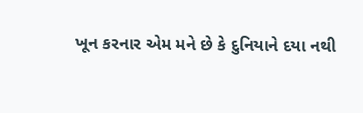ખૂન કરનાર એમ મને છે કે દુનિયાને દયા નથી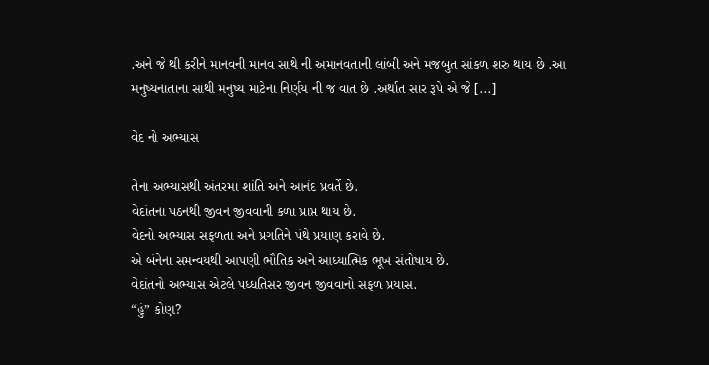.અને જે થી કરીને માનવની માનવ સાથે ની અમાનવતાની લાંબી અને મજબુત સાંકળ શરુ થાય છે .આ મનુષ્યનાતાના સાથી મનુષ્ય માટેના નિર્ણય ની જ વાત છે .અર્થાત સાર રૂપે એ જે [...]

વેદ નો અભ્યાસ

તેના અભ્યાસથી અંતરમા શાંતિ અને આનંદ પ્રવર્તે છે.
વેદાંતના પઠનથી જીવન જીવવાની કળા પ્રાપ્ત થાય છે.
વેદનો અભ્યાસ સફળતા અને પ્રગતિને પંથે પ્રયાણ કરાવે છે.
એ બંનેના સમન્વયથી આપણી ભૌતિક અને આધ્યાત્મિક ભૂખ સંતોષાય છે.
વેદાંતનો અભ્યાસ એટલે પધ્ધતિસર જીવન જીવવાનો સફળ પ્રયાસ.
“હું” કોણ?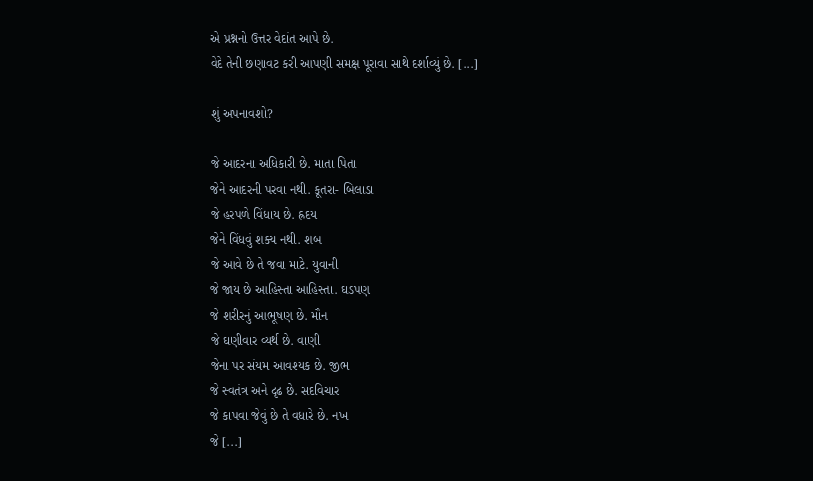એ પ્રશ્નનો ઉત્તર વેદાંત આપે છે.
વેદે તેની છણાવટ કરી આપણી સમક્ષ પૂરાવા સાથે દર્શાવ્યું છે. [...]

શું અપનાવશો?

જે આદરના અધિકારી છે. માતા પિતા
જેને આદરની પરવા નથી. કૂતરા- બિલાડા
જે હરપળે વિંધાય છે. હ્રદય
જેને વિંધવું શક્ય નથી. શબ
જે આવે છે તે જવા માટે. યુવાની
જે જાય છે આહિસ્તા આહિસ્તા. ઘડપણ
જે શરીરનું આભૂષણ છે. મૌન
જે ઘણીવાર વ્યર્થ છે. વાણી
જેના પર સંયમ આવશ્યક છે. જીભ
જે સ્વતંત્ર અને દૃઢ છે. સદવિચાર
જે કાપવા જેવું છે તે વધારે છે. નખ
જે [...]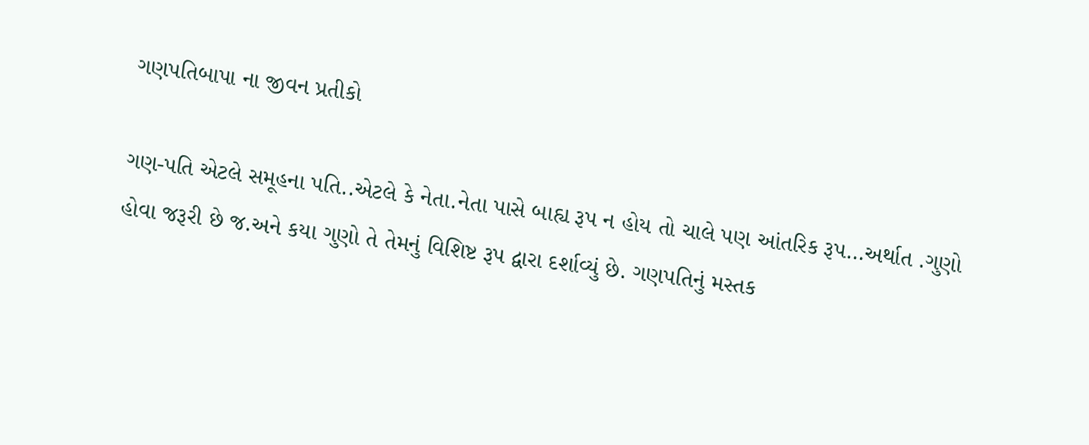ગણપતિબાપા ના જીવન પ્રતીકો

ગણ-પતિ એટલે સમૂહના પતિ..એટલે કે નેતા.નેતા પાસે બાહ્ય રૂપ ન હોય તો ચાલે પણ આંતરિક રૂપ…અર્થાત .ગુણો હોવા જરૂરી છે જ.અને કયા ગુણો તે તેમનું વિશિષ્ટ રૂપ દ્વારા દર્શાવ્યું છે. ગણપતિનું મસ્તક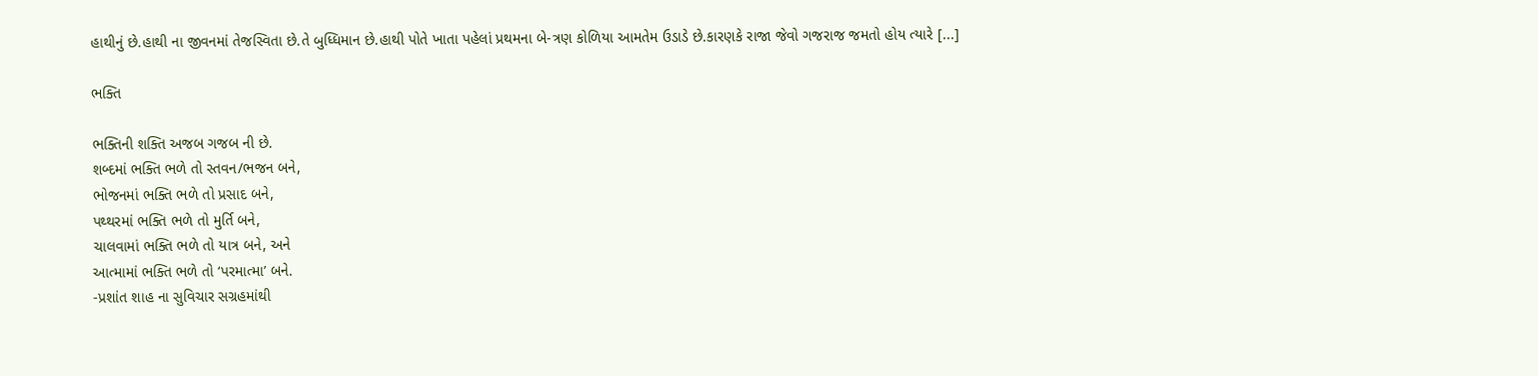હાથીનું છે.હાથી ના જીવનમાં તેજસ્વિતા છે.તે બુધ્ધિમાન છે.હાથી પોતે ખાતા પહેલાં પ્રથમના બે-ત્રણ કોળિયા આમતેમ ઉડાડે છે.કારણકે રાજા જેવો ગજરાજ જમતો હોય ત્યારે [...]

ભક્તિ

ભક્તિની શક્તિ અજબ ગજબ ની છે.
શબ્દમાં ભક્તિ ભળે તો સ્તવન/ભજન બને,
ભોજનમાં ભક્તિ ભળે તો પ્રસાદ બને,
પથ્થરમાં ભક્તિ ભળે તો મુર્તિ બને,
ચાલવામાં ભક્તિ ભળે તો યાત્ર બને, અને
આત્મામાં ભક્તિ ભળે તો ‘પરમાત્મા’ બને.
-પ્રશાંત શાહ ના સુવિચાર સગ્રહમાંથી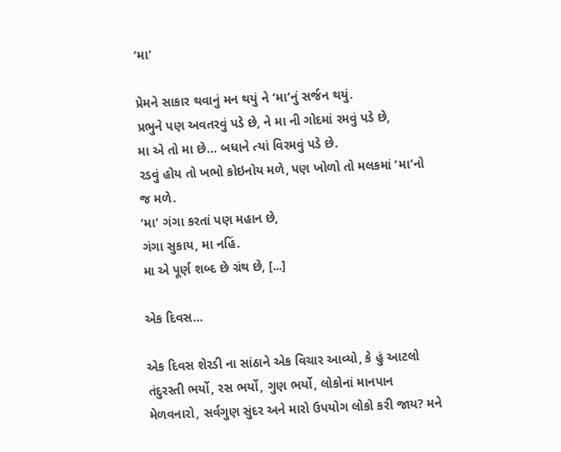‘મા’

પ્રેમને સાકાર થવાનું મન થયું ને ‘મા’નું સર્જન થયું.
પ્રભુને પણ અવતરવું પડે છે, ને મા ની ગોદમાં રમવું પડે છે,
મા એ તો મા છે… બધાને ત્યાં વિરમવું પડે છે.
રડવું હોય તો ખભો કોઇનોય મળે, પણ ખોળો તો મલકમાં ‘મા’નો જ મળે.
‘મા’ ગંગા કરતાં પણ મહાન છે,
ગંગા સુકાય, મા નહિં.
મા એ પૂર્ણ શબ્દ છે ગ્રંથ છે, [...]

એક દિવસ…

એક દિવસ શેરડી ના સાંઠાને એક વિચાર આવ્યો, કે હું આટલો તંદુરસ્તી ભર્યો, રસ ભર્યો, ગુણ ભર્યો, લોકોનાં માનપાન મેળવનારો, સર્વગુણ સુંદર અને મારો ઉપયોગ લોકો કરી જાય? મને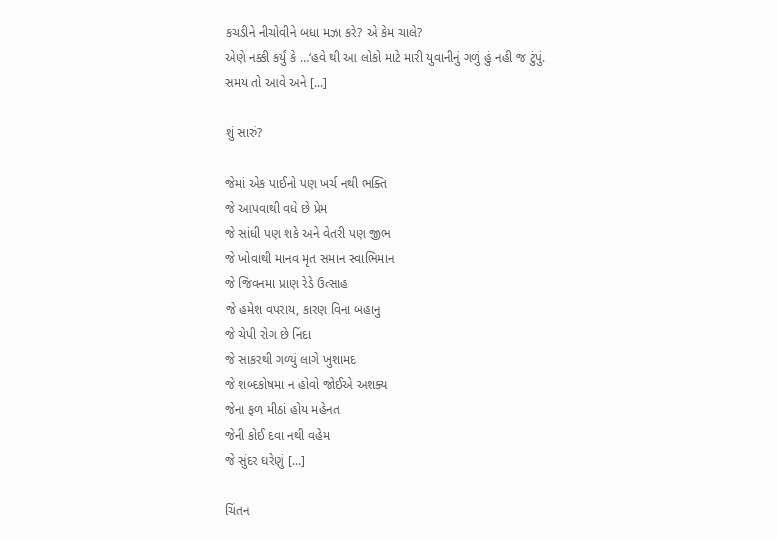કચડીને નીચોવીને બધા મઝા કરે? એ કેમ ચાલે?
એણે નક્કી કર્યું કે …‘હવે થી આ લોકો માટે મારી યુવાનીનું ગળું હું નહી જ ટુંપું.
સમય તો આવે અને [...]

શું સારું?

જેમાં એક પાઈનો પણ ખર્ચ નથી ભક્તિ
જે આપવાથી વધે છે પ્રેમ
જે સાંધી પણ શકે અને વેતરી પણ જીભ
જે ખોવાથી માનવ મૃત સમાન સ્વાભિમાન
જે જિવનમા પ્રાણ રેડે ઉત્સાહ
જે હમેશ વપરાય, કારણ વિના બહાનુ
જે ચેપી રોગ છે નિંદા
જે સાકરથી ગળ્યું લાગે ખુશામદ
જે શબ્દકોષમા ન હોવો જોઈએ અશક્ય
જેના ફળ મીઠાં હોય મહેનત
જેની કોઈ દવા નથી વહેમ
જે સુંદર ઘરેણું [...]

ચિંતન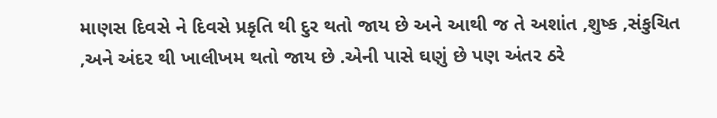માણસ દિવસે ને દિવસે પ્રકૃતિ થી દુર થતો જાય છે અને આથી જ તે અશાંત ,શુષ્ક ,સંકુચિત ,અને અંદર થી ખાલીખમ થતો જાય છે .એની પાસે ઘણું છે પણ અંતર ઠરે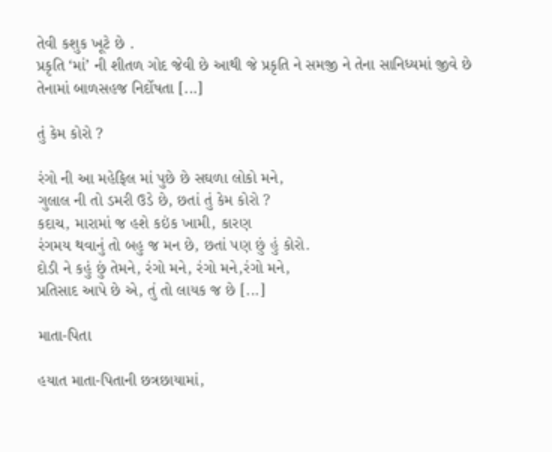તેવી કશુક ખૂટે છે .
પ્રકૃતિ ‘માં’ ની શીતળ ગોદ જેવી છે આથી જે પ્રકૃતિ ને સમજી ને તેના સાનિધ્યમાં જીવે છે તેનામાં બાળસહજ નિર્દોષતા [...]

તું કેમ કોરો ?

રંગો ની આ મહેફિલ માં પુછે છે સઘળા લોકો મને,
ગુલાલ ની તો ડમરી ઉડે છે, છતાં તું કેમ કોરો ?
કદાચ, મારામાં જ હશે કઇંક ખામી, કારણ
રંગમય થવાનું તો બહુ જ મન છે, છતાં પણ છું હું કોરો.
દોડી ને કહું છું તેમને, રંગો મને, રંગો મને,રંગો મને,
પ્રતિસાદ આપે છે એ, તું તો લાયક જ છે [...]

માતા-પિતા

હયાત માતા-પિતાની છત્રછાયામાં,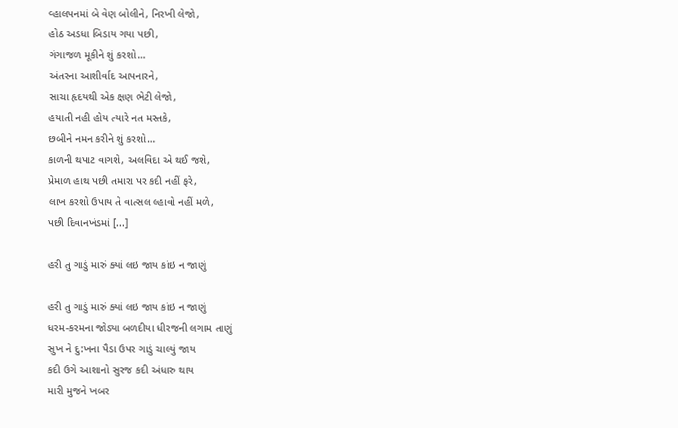વ્હાલપનમાં બે વેણ બોલીને, નિરખી લેજો,
હોઠ અડધા બિડાય ગયા પછી,
ગંગાજળ મૂકીને શું કરશો…
અંતરના આશીર્વાદ આપનારને,
સાચા હૃદયથી એક ક્ષણ ભેટી લેજો,
હયાતી નહી હોય ત્યારે નત મસ્તકે,
છબીને નમન કરીને શું કરશો…
કાળની થપાટ વાગશે, અલવિદા એ થઈ જશે,
પ્રેમાળ હાથ પછી તમારા પર કદી નહીં ફરે,
લાખ કરશો ઉપાય તે વાત્સલ લ્હાવો નહીં મળે,
પછી દિવાનખંડમાં [...]

હરી તુ ગાડું મારું ક્યાં લઇ જાય કાંઇ ન જાણું

હરી તુ ગાડું મારું ક્યાં લઇ જાય કાંઇ ન જાણું
ધરમ-કરમના જોડ્યા બળદીયા ધીરજની લગામ તાણું
સુખ ને દુ:ખના પૈડા ઉપર ગાડું ચાલ્યું જાય
કદી ઉગે આશાનો સુરજ કદી અંધારુ થાય
મારી મુજને ખબર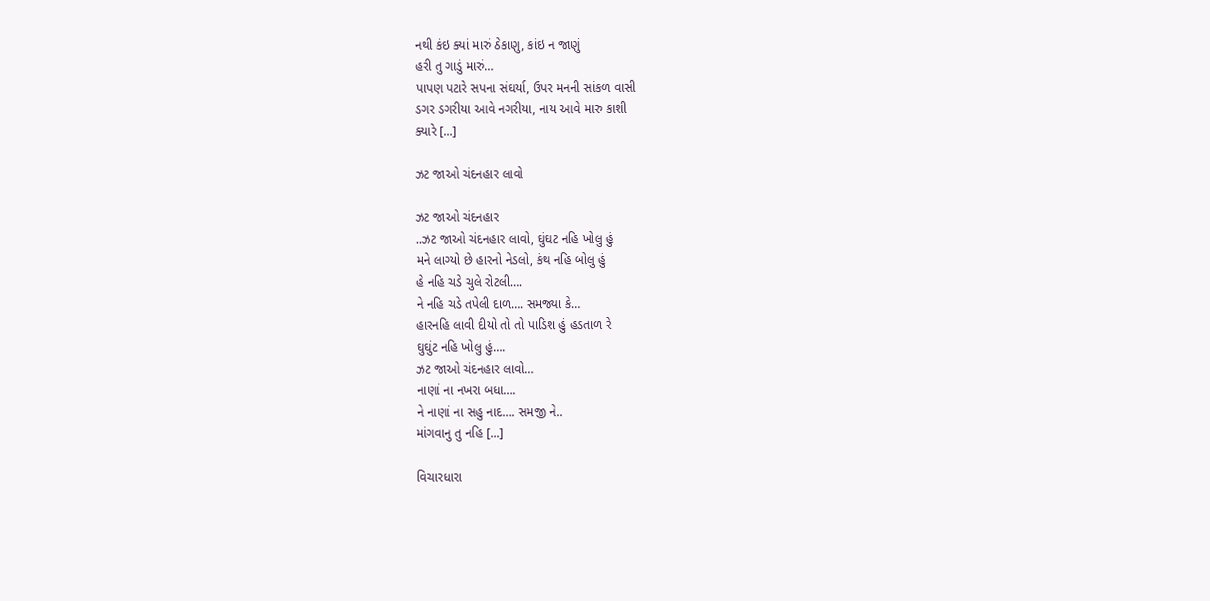નથી કંઇ ક્યાં મારું ઠેકાણુ, કાંઇ ન જાણું
હરી તુ ગાડું મારું…
પાપણ પટારે સપના સંઘર્યા, ઉપર મનની સાંકળ વાસી
ડગર ડગરીયા આવે નગરીયા, નાય આવે મારુ કાશી
ક્યારે [...]

ઝટ જાઓ ચંદનહાર લાવો

ઝટ જાઓ ચંદનહાર
..ઝટ જાઓ ચંદનહાર લાવો, ઘુંઘટ નહિ ખોલુ હું
મને લાગ્યો છે હારનો નેડલો, કંથ નહિ બોલુ હું
હે નહિ ચડે ચુલે રોટલી….
ને નહિ ચડે તપેલી દાળ…. સમજ્યા કે…
હારનહિ લાવી દીયો તો તો પાડિશ હું હડતાળ રે
ઘુઘુંટ નહિ ખોલુ હું….
ઝટ જાઓ ચંદનહાર લાવો…
નાણાં ના નખરા બધા….
ને નાણાં ના સહુ નાદ…. સમજી ને..
માંગવાનુ તુ નહિ [...]

વિચારધારા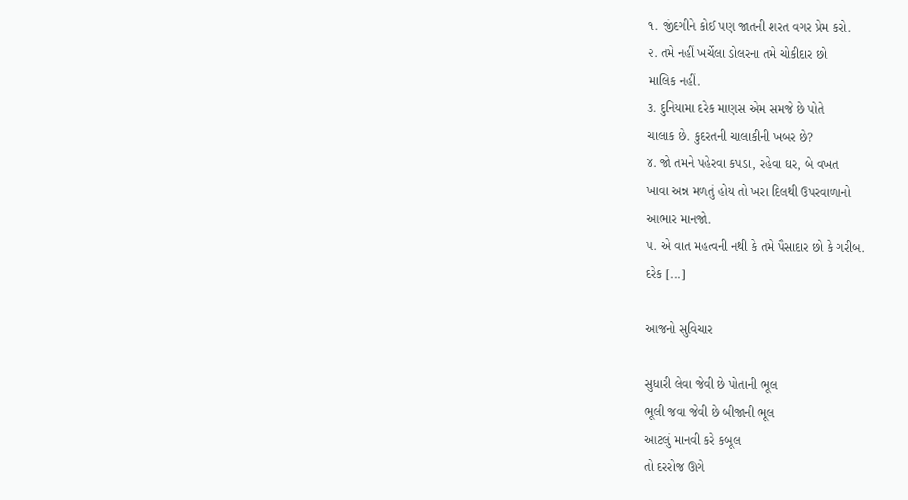૧. જીંદગીને કોઈ પણ જાતની શરત વગર પ્રેમ કરો.
૨. તમે નહીં ખર્ચેલા ડોલરના તમે ચોકીદાર છો
માલિક નહીં.
૩. દુનિયામા દરેક માણસ એમ સમજે છે પોતે
ચાલાક છે. કુદરતની ચાલાકીની ખબર છે?
૪. જો તમને પહેરવા કપડા, રહેવા ઘર, બે વખત
ખાવા અન્ન મળતું હોય તો ખરા દિલથી ઉપરવાળાનો
આભાર માનજો.
૫. એ વાત મહત્વની નથી કે તમે પૈસાદાર છો કે ગરીબ.
દરેક [...]

આજનો સુવિચાર

સુધારી લેવા જેવી છે પોતાની ભૂલ
ભૂલી જવા જેવી છે બીજાની ભૂલ
આટલું માનવી કરે કબૂલ
તો દરરોજ ઊગે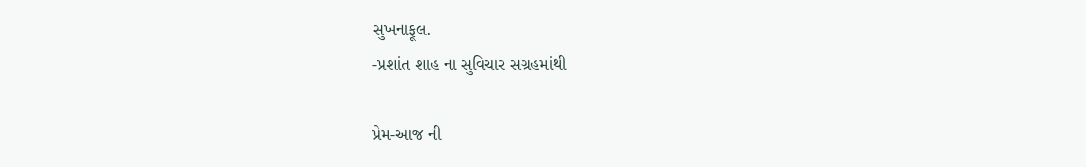સુખનાફૂલ.
-પ્રશાંત શાહ ના સુવિચાર સગ્રહમાંથી

પ્રેમ-આજ ની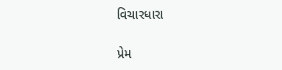વિચારધારા

પ્રેમ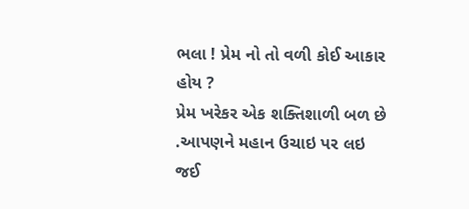ભલા ! પ્રેમ નો તો વળી કોઈ આકાર હોય ?
પ્રેમ ખરેકર એક શક્તિશાળી બળ છે .આપણને મહાન ઉચાઇ પર લઇ જઈ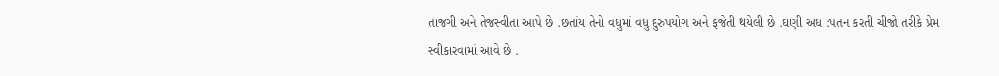તાજગી અને તેજસ્વીતા આપે છે .છતાંય તેનો વધુમાં વધુ દુરુપયોગ અને ફજેતી થયેલી છે .ઘણી અધ :પતન કરતી ચીજો તરીકે પ્રેમ સ્વીકારવામાં આવે છે .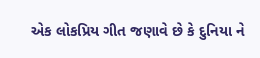એક લોકપ્રિય ગીત જણાવે છે કે દુનિયા ને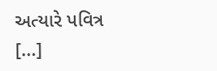અત્યારે પવિત્ર [...]